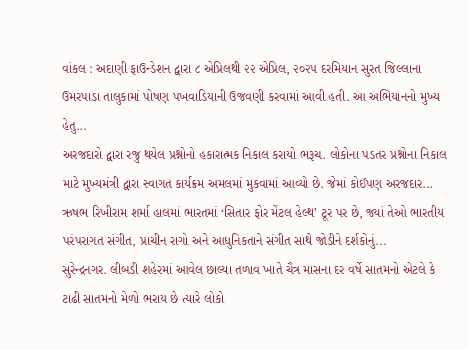વાંકલ : અદાણી ફાઉન્ડેશન દ્વારા ૮ એપ્રિલથી ૨૨ એપ્રિલ, ૨૦૨૫ દરમિયાન સુરત જિલ્લાના ઉમરપાડા તાલુકામાં પોષણ પખવાડિયાની ઉજવણી કરવામાં આવી હતી. આ અભિયાનનો મુખ્ય હેતુ...
અરજદારો દ્વારા રજુ થયેલ પ્રશ્નોનો હકારાત્મક નિકાલ કરાયો ભરૂચ. લોકોના પડતર પ્રશ્નોના નિકાલ માટે મુખ્યમંત્રી દ્વારા સ્વાગત કાર્યક્રમ અમલમાં મુકવામાં આવ્યો છે. જેમાં કોઈપણ અરજદાર...
ઋષભ રિખીરામ શર્મા હાલમાં ભારતમાં ‘સિતાર ફોર મેંટલ હેલ્થ’ ટૂર પર છે, જ્યાં તેઓ ભારતીય પરંપરાગત સંગીત, પ્રાચીન રાગો અને આધુનિકતાને સંગીત સાથે જોડીને દર્શકોનું...
સુરેન્દ્રનગર. લીબડી શહેરમાં આવેલ છાલ્યા તળાવ ખાતે ચૈત્ર માસના દર વર્ષે સાતમનો એટલે કે ટાઢી સાતમનો મેળો ભરાય છે ત્યારે લોકો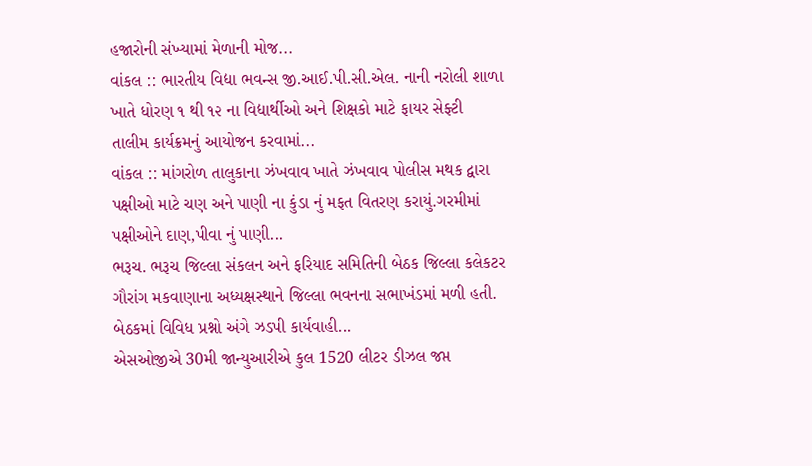હજારોની સંખ્યામાં મેળાની મોજ...
વાંકલ :: ભારતીય વિદ્યા ભવન્સ જી.આઈ.પી.સી.એલ. નાની નરોલી શાળા ખાતે ધોરણ ૧ થી ૧૨ ના વિદ્યાર્થીઓ અને શિક્ષકો માટે ફાયર સેફ્ટી તાલીમ કાર્યક્રમનું આયોજન કરવામાં...
વાંકલ :: માંગરોળ તાલુકાના ઝંખવાવ ખાતે ઝંખવાવ પોલીસ મથક દ્વારા પક્ષીઓ માટે ચણ અને પાણી ના કુંડા નું મફત વિતરણ કરાયું.ગરમીમાં પક્ષીઓને દાણ,પીવા નું પાણી...
ભરૂચ. ભરૂચ જિલ્લા સંકલન અને ફરિયાદ સમિતિની બેઠક જિલ્લા કલેકટર ગૌરાંગ મકવાણાના અધ્યક્ષસ્થાને જિલ્લા ભવનના સભાખંડમાં મળી હતી. બેઠકમાં વિવિધ પ્રશ્નો અંગે ઝડપી કાર્યવાહી...
એસઓજીએ 30મી જાન્યુઆરીએ કુલ 1520 લીટર ડીઝલ જપ્ત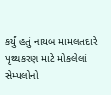કર્યું હતું નાયબ મામલતદારે પૃથ્થકરણ માટે મોકલેલાં સેમ્પલોનો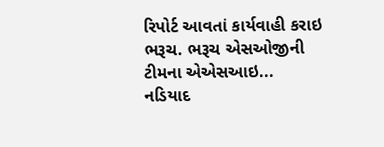રિપોર્ટ આવતાં કાર્યવાહી કરાઇ ભરૂચ. ભરૂચ એસઓજીની ટીમના એએસઆઇ...
નડિયાદ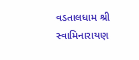વડતાલધામ શ્રી સ્વામિનારાયણ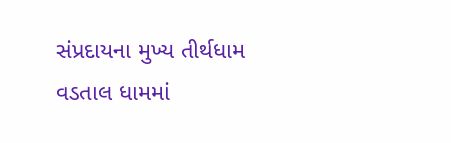સંપ્રદાયના મુખ્ય તીર્થધામ વડતાલ ધામમાં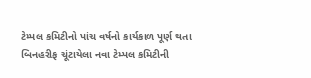ટેમ્પલ કમિટીનો પાંચ વર્ષનો કાર્યકાળ પૂર્ણ થતા બિનહરીફ ચૂંટાયેલા નવા ટેમ્પલ કમિટીની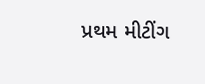પ્રથમ મીટીંગ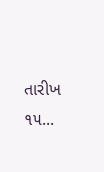તારીખ ૧૫...